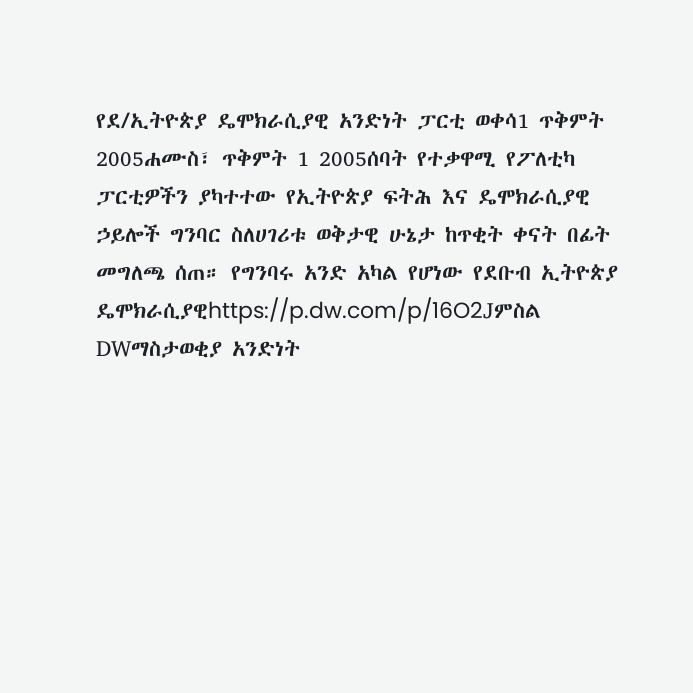የደ/ኢትዮጵያ ዴሞክራሲያዊ አንድነት ፓርቲ ወቀሳ1 ጥቅምት 2005ሐሙስ፣ ጥቅምት 1 2005ሰባት የተቃዋሚ የፖለቲካ ፓርቲዎችን ያካተተው የኢትዮጵያ ፍትሕ እና ዴሞክራሲያዊ ኃይሎች ግንባር ስለሀገሪቱ ወቅታዊ ሁኔታ ከጥቂት ቀናት በፊት መግለጫ ሰጠ። የግንባሩ አንድ አካል የሆነው የደቡብ ኢትዮጵያ ዴሞክራሲያዊhttps://p.dw.com/p/16O2Jምስል DWማስታወቂያ አንድነት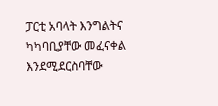ፓርቲ አባላት እንግልትና ካካባቢያቸው መፈናቀል እንደሚደርስባቸው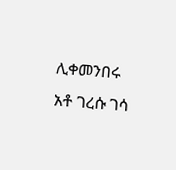ሊቀመንበሩ አቶ ገረሱ ገሳ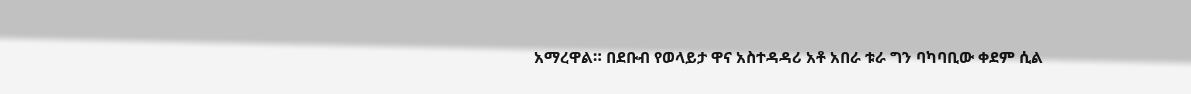አማረዋል። በደቡብ የወላይታ ዋና አስተዳዳሪ አቶ አበራ ቱራ ግን ባካባቢው ቀደም ሲል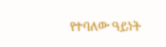የተባለው ዓይነት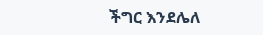ችግር እንደሌለ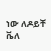ነው ለዶይቸ ቬለ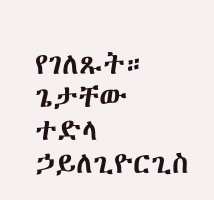የገለጹት። ጌታቸው ተድላ ኃይለጊዮርጊስ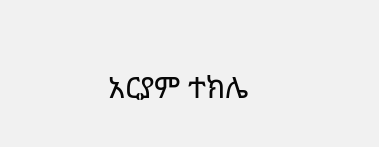አርያም ተክሌ